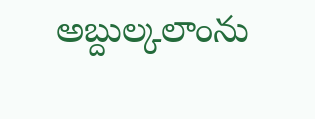అబ్దుల్కలాంను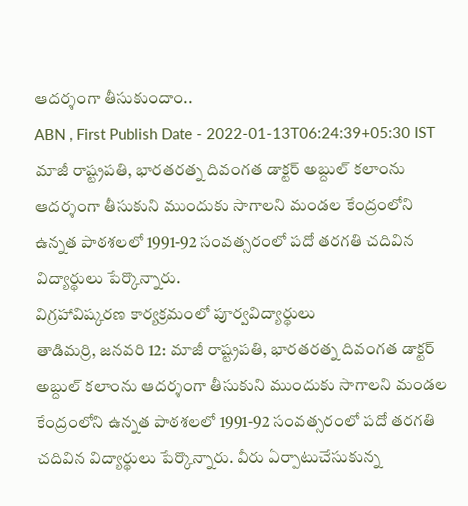ఆదర్శంగా తీసుకుందాం..
ABN , First Publish Date - 2022-01-13T06:24:39+05:30 IST
మాజీ రాష్ట్రపతి, భారతరత్న దివంగత డాక్టర్ అబ్దుల్ కలాంను ఆదర్శంగా తీసుకుని ముందుకు సాగాలని మండల కేంద్రంలోని ఉన్నత పాఠశలలో 1991-92 సంవత్సరంలో పదో తరగతి చదివిన విద్యార్థులు పేర్కొన్నారు.
విగ్రహావిష్కరణ కార్యక్రమంలో పూర్వవిద్యార్థులు
తాడిమర్రి, జనవరి 12: మాజీ రాష్ట్రపతి, భారతరత్న దివంగత డాక్టర్ అబ్దుల్ కలాంను ఆదర్శంగా తీసుకుని ముందుకు సాగాలని మండల కేంద్రంలోని ఉన్నత పాఠశలలో 1991-92 సంవత్సరంలో పదో తరగతి చదివిన విద్యార్థులు పేర్కొన్నారు. వీరు ఏర్పాటుచేసుకున్న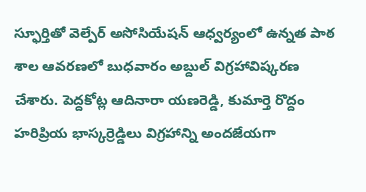స్ఫూర్తితో వెల్పేర్ అసోసియేషన్ ఆధ్వర్యంలో ఉన్నత పాఠ శాల ఆవరణలో బుధవారం అబ్దుల్ విగ్రహావిష్కరణ చేశారు. పెద్దకోట్ల ఆదినారా యణరెడ్డి, కుమార్తె రొద్దం హరిప్రియ భాస్కర్రెడ్డిలు విగ్రహాన్ని అందజేయగా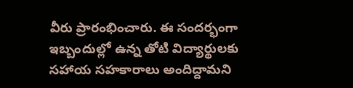వీరు ప్రారంభించారు. ఈ సందర్భంగా ఇబ్బందుల్లో ఉన్న తోటి విద్యార్థులకు సహాయ సహకారాలు అందిద్దామని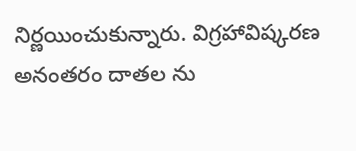నిర్ణయించుకున్నారు. విగ్రహావిష్కరణ అనంతరం దాతల ను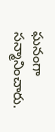ఘనంగా సన్మానించారు.